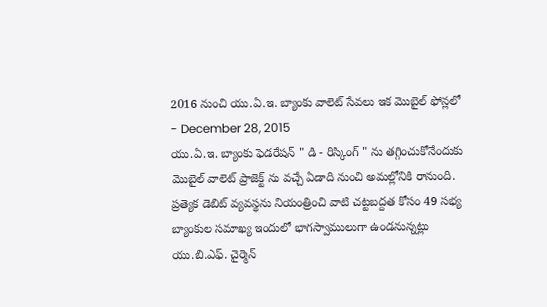2016 నుంచి యు.ఏ.ఇ. బ్యాంకు వాలెట్ సేవలు ఇక మొబైల్ ఫోన్లలో
- December 28, 2015
యు.ఏ.ఇ. బ్యాంకు ఫెడరేషన్ " డి - రిస్కింగ్ " ను తగ్గించుకోనేందుకు మొబైల్ వాలెట్ ప్రాజెక్ట్ ను వచ్చే ఏడాది నుంచి అమల్లోనికి రానుంది. ప్రత్యెక డెబిట్ వ్యవస్థను నియంత్రించి వాటి చట్టబద్దత కోసం 49 సభ్య బ్యాంకుల సమాఖ్య ఇందులో భాగస్వాములుగా ఉండనున్నట్లు యు.బి.ఎఫ్. చైర్మెన్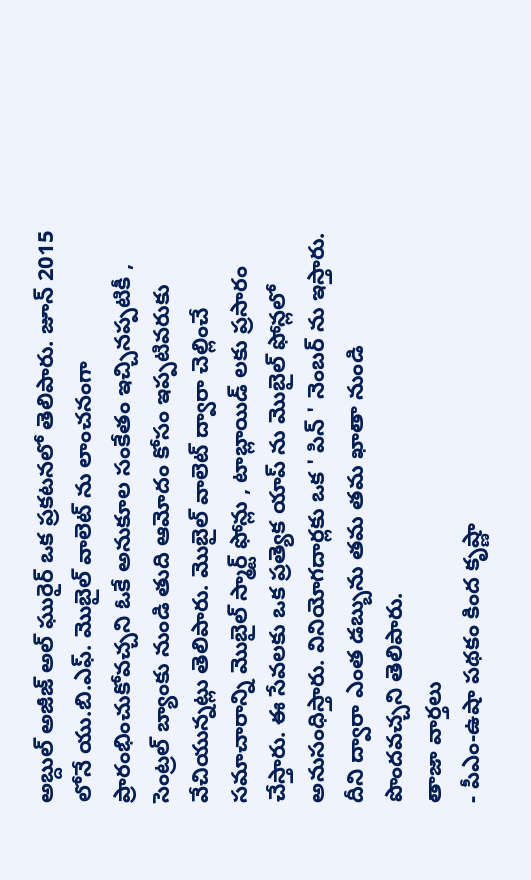అబ్దుల్ అజీజ్ అల్ ఘురైర్ ఒక ప్రకటనలో తెలిపారు. జూన్ 2015 లోనే యు.బి.ఎఫ్. మొబైల్ వాలెట్ ను లాంచనంగా ప్రారంభించుకోవచ్చని ఓకే అనుకూల సంకేతం ఇచ్చినప్పటికీ , సెంట్రల్ బ్యాంకు నుండి తుది ఆమోదం కోసం ఇప్పటివరుకు వేచియున్నట్లు తెలిపారు. మొబైల్ వాలెట్ ద్వారా చెల్లించే సమాచారాన్ని మొబైల్ స్మార్ట్ ఫోన్లు , టాబ్లాయిడ్ లకు ప్రసారం చేస్తారు. ఈ సేవలకు ఒక ప్రత్యెక యాప్ ను మొబైల్ ఫోన్లలో అనుసంధిస్తారు. వినియోగదార్లకు ఒక ' పిన్ ' నెంబర్ ను ఇస్తారు. దీని ద్వారా ఎంత డబ్బును తమ తమ ఖాతా నుండి పొందవచ్చని తెలిపారు.
తాజా వార్తలు
- పీఎం-ఉషా పథకం కింద కృష్ణా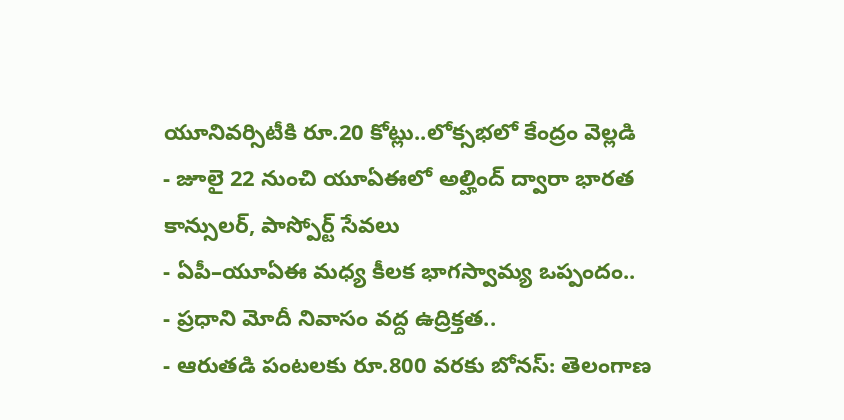యూనివర్సిటీకి రూ.20 కోట్లు..లోక్సభలో కేంద్రం వెల్లడి
- జూలై 22 నుంచి యూఏఈలో అల్హింద్ ద్వారా భారత కాన్సులర్, పాస్పోర్ట్ సేవలు
- ఏపీ–యూఏఈ మధ్య కీలక భాగస్వామ్య ఒప్పందం..
- ప్రధాని మోదీ నివాసం వద్ద ఉద్రిక్తత..
- ఆరుతడి పంటలకు రూ.800 వరకు బోనస్: తెలంగాణ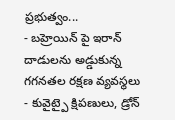ప్రభుత్వం...
- బహ్రెయిన్ పై ఇరాన్ దాడులను అడ్డుకున్న గగనతల రక్షణ వ్యవస్థలు
- కువైట్పై క్షిపణులు, డ్రోన్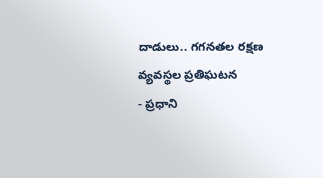దాడులు.. గగనతల రక్షణ వ్యవస్థల ప్రతిఘటన
- ప్రధాని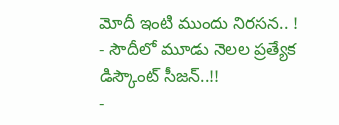మోదీ ఇంటి ముందు నిరసన.. !
- సౌదీలో మూడు నెలల ప్రత్యేక డిస్కౌంట్ సీజన్..!!
-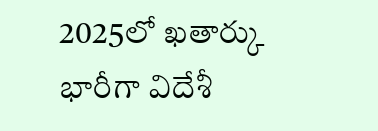2025లో ఖతార్కు భారీగా విదేశీ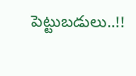పెట్టుబడులు..!!